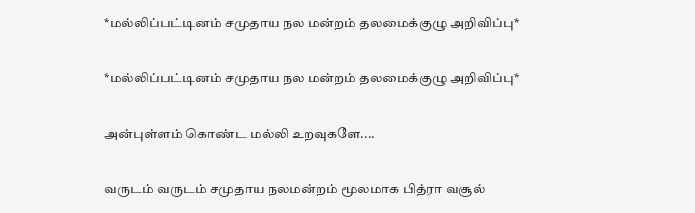*மல்லிப்பட்டினம் சமுதாய நல மன்றம் தலமைக்குழு அறிவிப்பு*

*மல்லிப்பட்டினம் சமுதாய நல மன்றம் தலமைக்குழு அறிவிப்பு*

அன்புள்ளம் கொண்ட மல்லி உறவுகளே....

வருடம் வருடம் சமுதாய நலமன்றம் மூலமாக பித்ரா வசூல்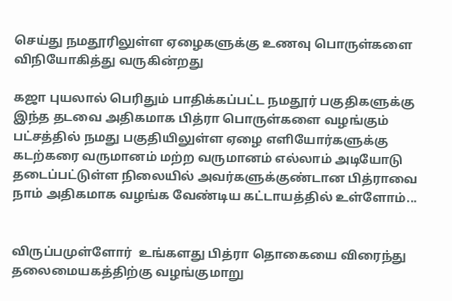செய்து நமதூரிலுள்ள ஏழைகளுக்கு உணவு பொருள்களை விநியோகித்து வருகின்றது

கஜா புயலால் பெரிதும் பாதிக்கப்பட்ட நமதூர் பகுதிகளுக்கு இந்த தடவை அதிகமாக பித்ரா பொருள்களை வழங்கும் பட்சத்தில் நமது பகுதியிலுள்ள ஏழை எளியோர்களுக்கு கடற்கரை வருமானம் மற்ற வருமானம் எல்லாம் அடியோடு தடைப்பட்டுள்ள நிலையில் அவர்களுக்குண்டான பித்ராவை நாம் அதிகமாக வழங்க வேண்டிய கட்டாயத்தில் உள்ளோம்...


விருப்பமுள்ளோர்  உங்களது பித்ரா தொகையை விரைந்து தலைமையகத்திற்கு வழங்குமாறு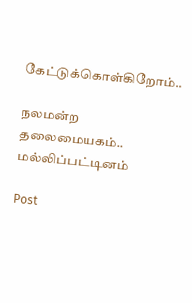கேட்டுக்கொள்கிறோம்..

நலமன்ற தலைமையகம்..
மல்லிப்பட்டினம்

Post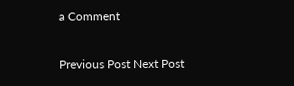a Comment

Previous Post Next Post